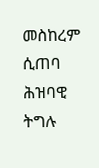መስከረም ሲጠባ ሕዝባዊ ትግሉ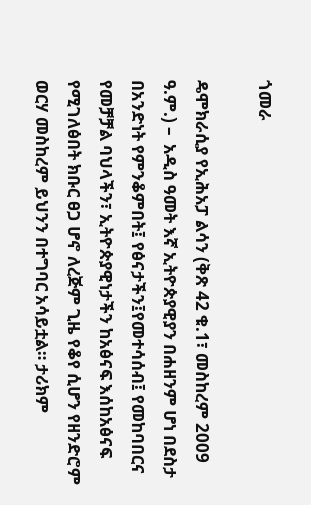ጎመራ

ዴሞክራሲያ የኢሕአፓ ልሳን (ቅጽ 42 ቁ.1፣ መስከረም 2009 ዓ.ም.) –  አዲስ ዓመት እኛ ኢትዮጵያዊያን በሐዘንም ሆነ በደስታ በአንድነት የምንቆምበት፤ የፅናታችን፤የመተሳሰብ፤ የመከባበርና የመቻቻል ባህላችን፣ ኢትዮጵያዊነታችን ከአፅናፍ እሰከአፅናፍ የሚገለፅበት ክቡር ፀጋ ሆኖ ለረጅም ጊዜ የቆየ ሲሆን የዘንድሮም ወርሃ መስከረም ይህንን በተግባር አሳይቷል። ታሪክም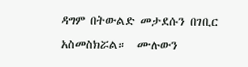ዳግም በትውልድ መታደሱን በገቢር አስመስክሯል።  ሙሉውን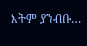እትም ያንብቡ…